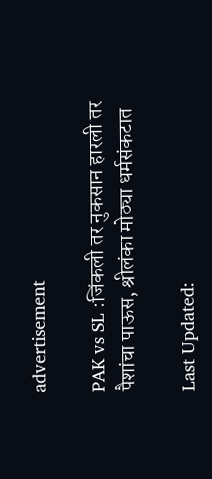advertisement

PAK vs SL :जिंकली तर नुकसान हारली तर पैशांचा पाऊस, श्रीलंका मोठ्या धर्मसंकटात

Last Updated: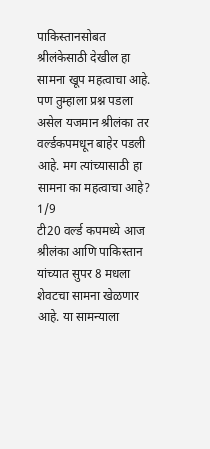पाकिस्तानसोबत श्रीलंकेसाठी देखील हा सामना खूप महत्वाचा आहे. पण तुम्हाला प्रश्न पडला असेल यजमान श्रीलंका तर वर्ल्डकपमधून बाहेर पडली आहे. मग त्यांच्यासाठी हा सामना का महत्वाचा आहे?
1/9
टी20 वर्ल्ड कपमध्ये आज श्रीलंका आणि पाकिस्तान यांच्यात सुपर 8 मधला शेवटचा सामना खेळणार आहे. या सामन्याला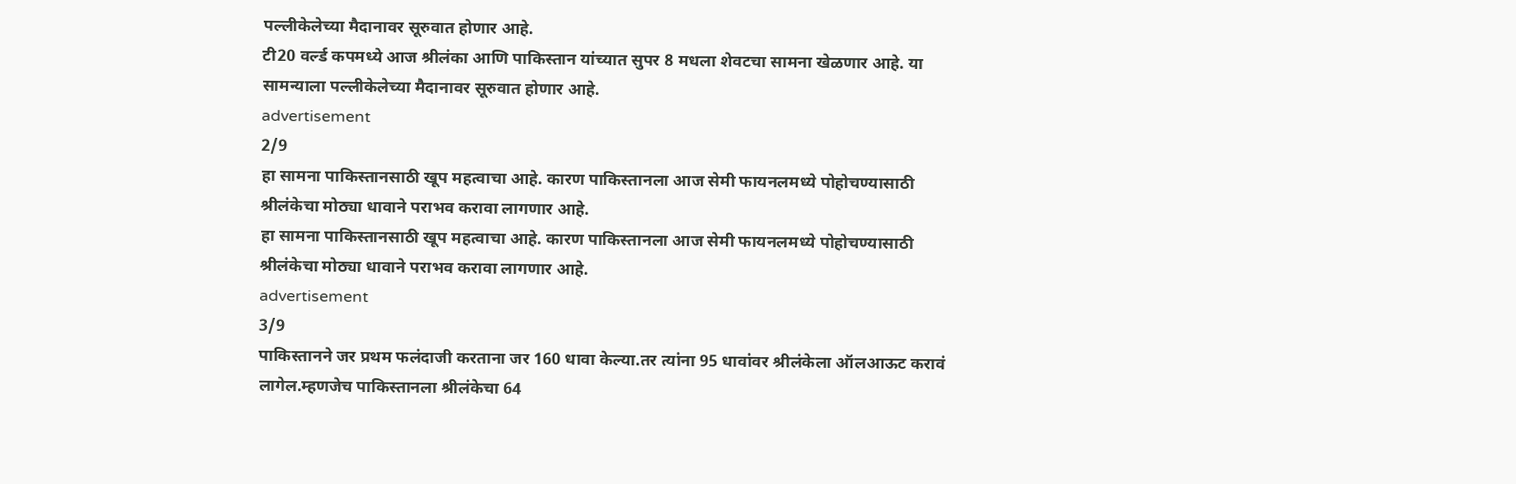पल्लीकेलेच्या मैदानावर सूरुवात होणार आहे.
टी20 वर्ल्ड कपमध्ये आज श्रीलंका आणि पाकिस्तान यांच्यात सुपर 8 मधला शेवटचा सामना खेळणार आहे. या सामन्याला पल्लीकेलेच्या मैदानावर सूरुवात होणार आहे.
advertisement
2/9
हा सामना पाकिस्तानसाठी खूप महत्वाचा आहे. कारण पाकिस्तानला आज सेमी फायनलमध्ये पोहोचण्यासाठी श्रीलंकेचा मोठ्या धावाने पराभव करावा लागणार आहे.
हा सामना पाकिस्तानसाठी खूप महत्वाचा आहे. कारण पाकिस्तानला आज सेमी फायनलमध्ये पोहोचण्यासाठी श्रीलंकेचा मोठ्या धावाने पराभव करावा लागणार आहे.
advertisement
3/9
पाकिस्तानने जर प्रथम फलंदाजी करताना जर 160 धावा केल्या.तर त्यांना 95 धावांवर श्रीलंकेला ऑलआऊट करावं लागेल.म्हणजेच पाकिस्तानला श्रीलंकेचा 64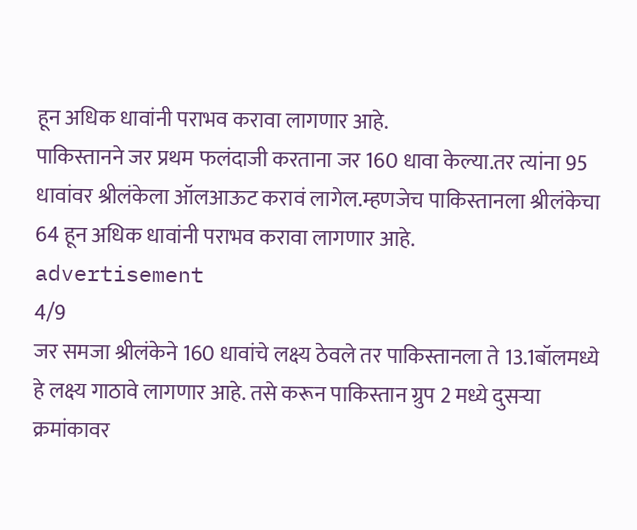हून अधिक धावांनी पराभव करावा लागणार आहे.
पाकिस्तानने जर प्रथम फलंदाजी करताना जर 160 धावा केल्या.तर त्यांना 95 धावांवर श्रीलंकेला ऑलआऊट करावं लागेल.म्हणजेच पाकिस्तानला श्रीलंकेचा 64 हून अधिक धावांनी पराभव करावा लागणार आहे.
advertisement
4/9
जर समजा श्रीलंकेने 160 धावांचे लक्ष्य ठेवले तर पाकिस्तानला ते 13.1बॉलमध्ये हे लक्ष्य गाठावे लागणार आहे. तसे करून पाकिस्तान ग्रुप 2 मध्ये दुसऱ्या क्रमांकावर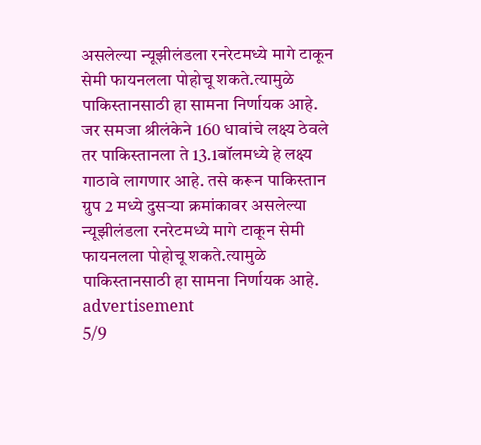असलेल्या न्यूझीलंडला रनरेटमध्ये मागे टाकून सेमी फायनलला पोहोचू शकते.त्यामुळे पाकिस्तानसाठी हा सामना निर्णायक आहे.
जर समजा श्रीलंकेने 160 धावांचे लक्ष्य ठेवले तर पाकिस्तानला ते 13.1बॉलमध्ये हे लक्ष्य गाठावे लागणार आहे. तसे करून पाकिस्तान ग्रुप 2 मध्ये दुसऱ्या क्रमांकावर असलेल्या न्यूझीलंडला रनरेटमध्ये मागे टाकून सेमी फायनलला पोहोचू शकते.त्यामुळे पाकिस्तानसाठी हा सामना निर्णायक आहे.
advertisement
5/9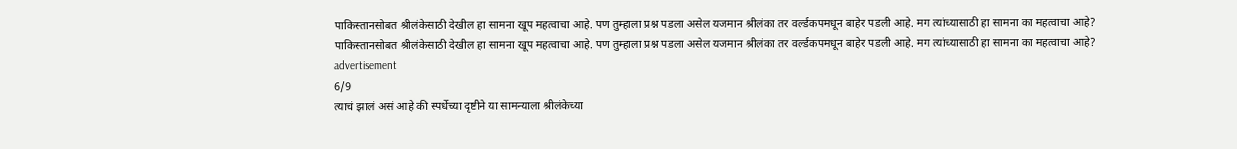पाकिस्तानसोबत श्रीलंकेसाठी देखील हा सामना खूप महत्वाचा आहे. पण तुम्हाला प्रश्न पडला असेल यजमान श्रीलंका तर वर्ल्डकपमधून बाहेर पडली आहे. मग त्यांच्यासाठी हा सामना का महत्वाचा आहे?
पाकिस्तानसोबत श्रीलंकेसाठी देखील हा सामना खूप महत्वाचा आहे. पण तुम्हाला प्रश्न पडला असेल यजमान श्रीलंका तर वर्ल्डकपमधून बाहेर पडली आहे. मग त्यांच्यासाठी हा सामना का महत्वाचा आहे?
advertisement
6/9
त्याचं झालं असं आहे की स्पर्धेच्या दृष्टीने या सामन्याला श्रीलंकेच्या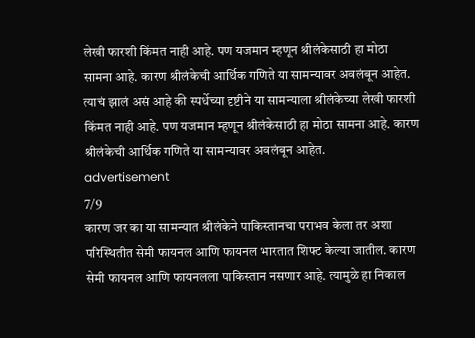लेखी फारशी किंमत नाही आहे. पण यजमान म्हणून श्रीलंकेसाठी हा मोठा सामना आहे. कारण श्रीलंकेची आर्थिक गणिते या सामन्यावर अवलंबून आहेत.
त्याचं झालं असं आहे की स्पर्धेच्या दृष्टीने या सामन्याला श्रीलंकेच्या लेखी फारशी किंमत नाही आहे. पण यजमान म्हणून श्रीलंकेसाठी हा मोठा सामना आहे. कारण श्रीलंकेची आर्थिक गणिते या सामन्यावर अवलंबून आहेत.
advertisement
7/9
कारण जर का या सामन्यात श्रीलंकेने पाकिस्तानचा पराभव केला तर अशा परिस्थितीत सेमी फायनल आणि फायनल भारतात शिफ्ट केल्या जातील. कारण सेमी फायनल आणि फायनलला पाकिस्तान नसणार आहे. त्यामुळे हा निकाल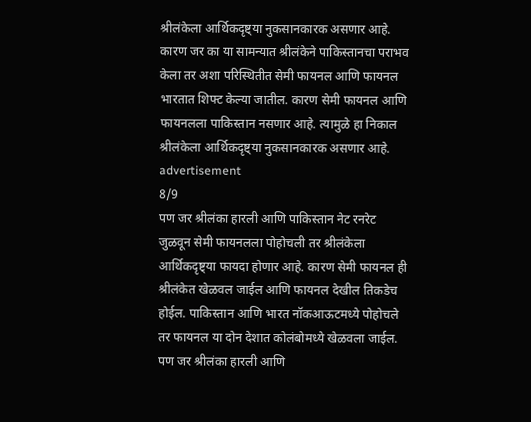श्रीलंकेला आर्थिकदृष्ट्या नुकसानकारक असणार आहे.
कारण जर का या सामन्यात श्रीलंकेने पाकिस्तानचा पराभव केला तर अशा परिस्थितीत सेमी फायनल आणि फायनल भारतात शिफ्ट केल्या जातील. कारण सेमी फायनल आणि फायनलला पाकिस्तान नसणार आहे. त्यामुळे हा निकाल श्रीलंकेला आर्थिकदृष्ट्या नुकसानकारक असणार आहे.
advertisement
8/9
पण जर श्रीलंका हारली आणि पाकिस्तान नेट रनरेट जुळवून सेमी फायनलला पोहोचली तर श्रीलंकेला आर्थिकदृष्ट्या फायदा होणार आहे. कारण सेमी फायनल ही श्रीलंकेत खेळवल जाईल आणि फायनल देखील तिकडेच होईल. पाकिस्तान आणि भारत नॉकआऊटमध्ये पोहोचले तर फायनल या दोन देशात कोलंबोमध्ये खेळवला जाईल.
पण जर श्रीलंका हारली आणि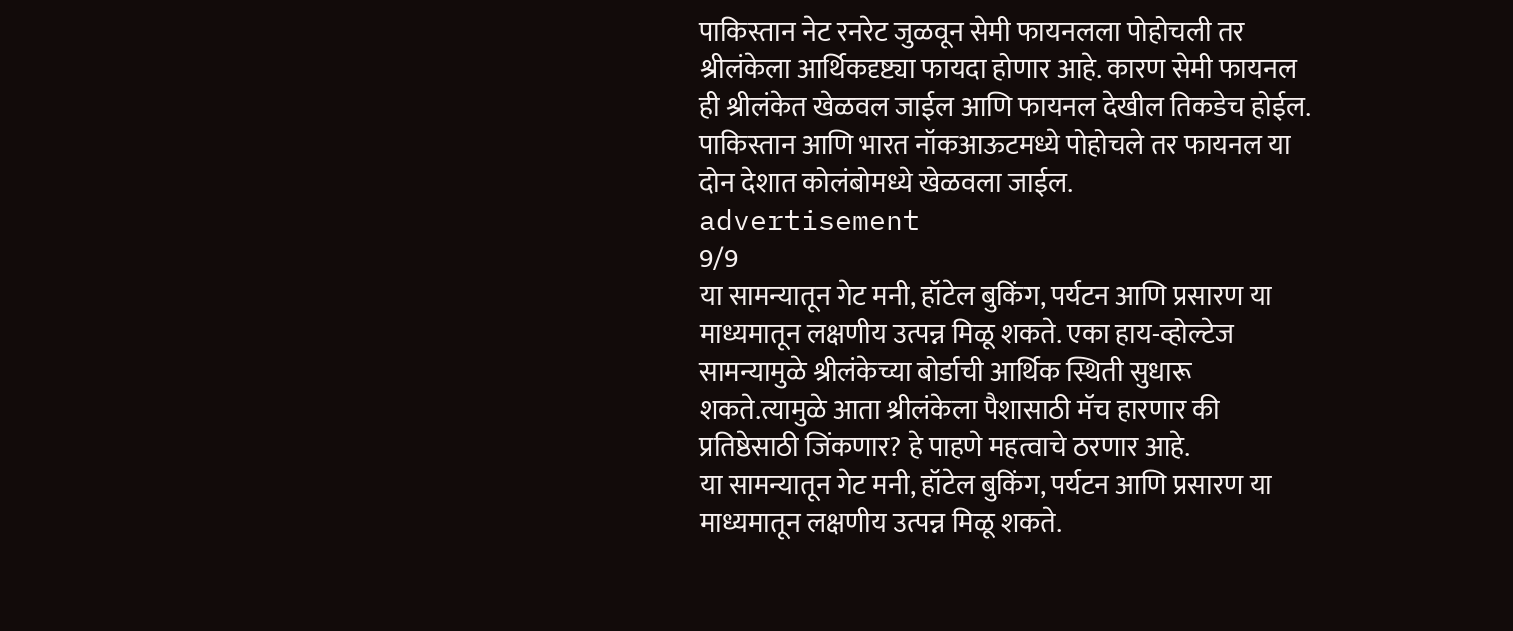पाकिस्तान नेट रनरेट जुळवून सेमी फायनलला पोहोचली तर श्रीलंकेला आर्थिकदृष्ट्या फायदा होणार आहे. कारण सेमी फायनल ही श्रीलंकेत खेळवल जाईल आणि फायनल देखील तिकडेच होईल. पाकिस्तान आणि भारत नॉकआऊटमध्ये पोहोचले तर फायनल या दोन देशात कोलंबोमध्ये खेळवला जाईल.
advertisement
9/9
या सामन्यातून गेट मनी, हॉटेल बुकिंग, पर्यटन आणि प्रसारण या माध्यमातून लक्षणीय उत्पन्न मिळू शकते. एका हाय-व्होल्टेज सामन्यामुळे श्रीलंकेच्या बोर्डाची आर्थिक स्थिती सुधारू शकते.त्यामुळे आता श्रीलंकेला पैशासाठी मॅच हारणार की प्रतिष्ठेसाठी जिंकणार? हे पाहणे महत्वाचे ठरणार आहे.
या सामन्यातून गेट मनी, हॉटेल बुकिंग, पर्यटन आणि प्रसारण या माध्यमातून लक्षणीय उत्पन्न मिळू शकते.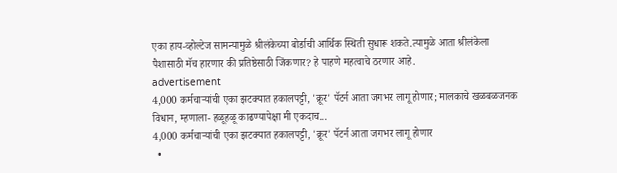एका हाय-व्होल्टेज सामन्यामुळे श्रीलंकेच्या बोर्डाची आर्थिक स्थिती सुधारू शकते.त्यामुळे आता श्रीलंकेला पैशासाठी मॅच हारणार की प्रतिष्ठेसाठी जिंकणार? हे पाहणे महत्वाचे ठरणार आहे.
advertisement
4,000 कर्मचाऱ्यांची एका झटक्यात हकालपट्टी, 'क्रूर' पॅटर्न आता जगभर लागू होणार; मालकाचे खळबळजनक विधान, म्हणाला- हळूहळू काढण्यापेक्षा मी एकदाच...
4,000 कर्मचाऱ्यांची एका झटक्यात हकालपट्टी, 'क्रूर' पॅटर्न आता जगभर लागू होणार
  •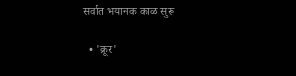सर्वात भयानक काळ सुरू

  • 'क्रूर'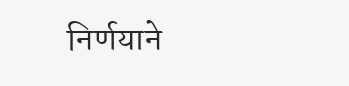निर्णयाने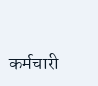कर्मचारी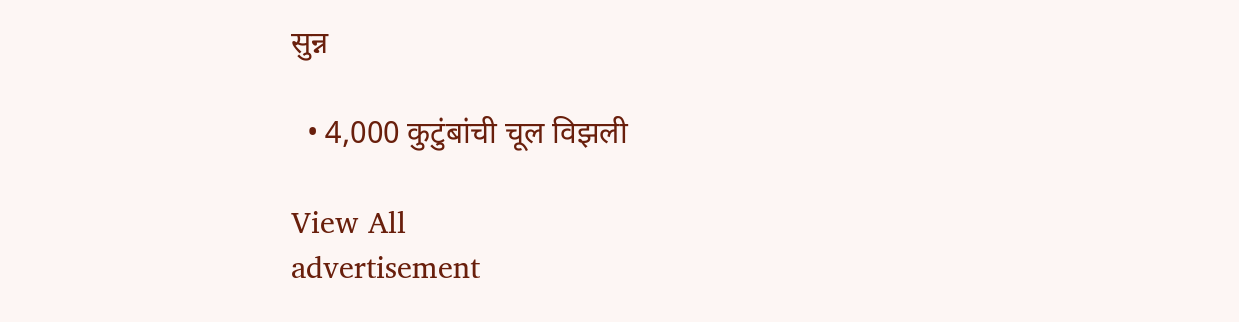सुन्न

  • 4,000 कुटुंबांची चूल विझली

View All
advertisement